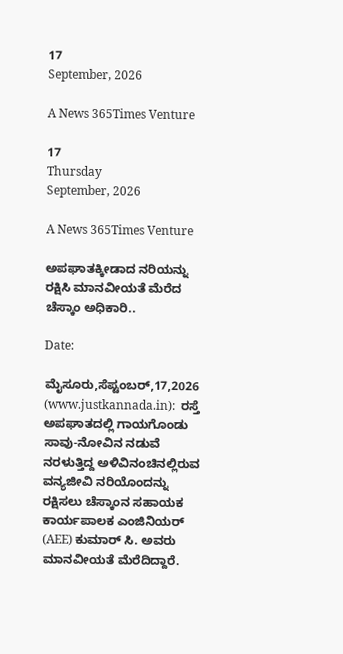17
September, 2026

A News 365Times Venture

17
Thursday
September, 2026

A News 365Times Venture

ಅಪಘಾತಕ್ಕೀಡಾದ ನರಿಯನ್ನು ರಕ್ಷಿಸಿ ಮಾನವೀಯತೆ ಮೆರೆದ ಚೆಸ್ಕಾಂ ಅಧಿಕಾರಿ..

Date:

ಮೈಸೂರು,ಸೆಪ್ಟಂಬರ್,17,2026 (www.justkannada.in):  ರಸ್ತೆ ಅಪಘಾತದಲ್ಲಿ ಗಾಯಗೊಂಡು ಸಾವು-ನೋವಿನ ನಡುವೆ ನರಳುತ್ತಿದ್ದ ಅಳಿವಿನಂಚಿನಲ್ಲಿರುವ ವನ್ಯಜೀವಿ ನರಿಯೊಂದನ್ನು ರಕ್ಷಿಸಲು ಚೆಸ್ಕಾಂನ ಸಹಾಯಕ ಕಾರ್ಯಪಾಲಕ ಎಂಜಿನಿಯರ್ (AEE) ಕುಮಾರ್ ಸಿ. ಅವರು ಮಾನವೀಯತೆ ಮೆರೆದಿದ್ದಾರೆ.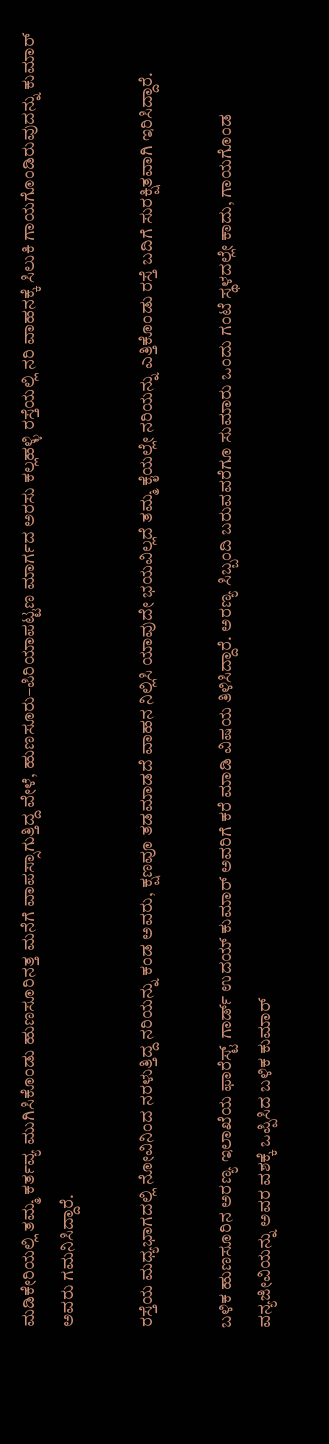ಮಡಿಕೇರಿಯಲ್ಲಿ ತಮ್ಮ ಕರ್ತವ್ಯ ಮುಗಿಸಿಕೊಂಡು ಹುಣಸೂರಿನತ್ತ ಮನೆಗೆ ವಾಪಸ್ಸಾಗುತ್ತಿದ್ದ ವೇಳೆ, ಹುಣಸೂರು–ಪಿರಿಯಾಪಟ್ಟಣ ಮಾರ್ಗದ ಅರಸು ಕಲ್ಲಹಳ್ಳಿ ರಸ್ತೆಯಲ್ಲಿ ನರಿ ವಾಹನಕ್ಕೆ ಸಿಲುಕಿ ಗಾಯಗೊಂಡಿರುವುದನ್ನು ಕುಮಾರ್ ಅವರು ಗಮನಿಸಿದ್ದಾರೆ.

ರಸ್ತೆಯ ಮಧ್ಯಭಾಗದಲ್ಲಿ ನೋವಿನಿಂದ ನರಳುತ್ತಿದ್ದ ನರಿಯನ್ನು ಕಂಡ ಅವರು, ಕ್ಷಣವೂ ತಡಮಾಡದೆ ವಾಹನ ನಿಲ್ಲಿಸಿ ಯಾವುದೇ ಭಯವಿಲ್ಲದೆ ತಮ್ಮ ಕೈಯಲ್ಲೇ ನರಿಯನ್ನು ಎತ್ತಿಕೊಂಡು ರಸ್ತೆ ಬದಿಗೆ ಸುರಕ್ಷಿತವಾಗಿ ಇರಿಸಿದ್ದಾರೆ.

ಬಳಿಕ ಹುಣಸೂರಿನ ಅರಣ್ಯ ಇಲಾಖೆಯ ಫಾರೆಸ್ಟ್ ಗಾರ್ಡ್ ಉದಯ್ ಕುಮಾರ್ ಅವರಿಗೆ ಕರೆ ಮಾಡಿ ವಿಷಯ ತಿಳಿಸಿದ್ದಾರೆ. ಅರಣ್ಯ ಸಿಬ್ಬಂದಿ ಬರುವವರೆಗೂ ಸುಮಾರು ಒಂದು ಗಂಟೆ ಸ್ಥಳದಲ್ಲೇ ಕಾದು, ಗಾಯಗೊಂಡ ವನ್ಯಜೀವಿಯನ್ನು ಅವರ ವಶಕ್ಕೆ ಒಪ್ಪಿಸಿದ ಬಳಿಕ ಕುಮಾರ್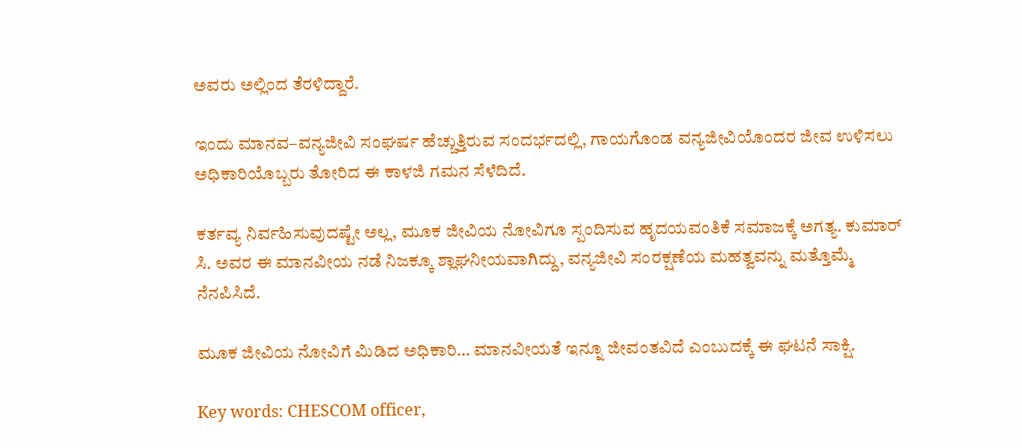ಅವರು ಅಲ್ಲಿಂದ ತೆರಳಿದ್ದಾರೆ.

ಇಂದು ಮಾನವ–ವನ್ಯಜೀವಿ ಸಂಘರ್ಷ ಹೆಚ್ಚುತ್ತಿರುವ ಸಂದರ್ಭದಲ್ಲಿ, ಗಾಯಗೊಂಡ ವನ್ಯಜೀವಿಯೊಂದರ ಜೀವ ಉಳಿಸಲು ಅಧಿಕಾರಿಯೊಬ್ಬರು ತೋರಿದ ಈ ಕಾಳಜಿ ಗಮನ ಸೆಳೆದಿದೆ.

ಕರ್ತವ್ಯ ನಿರ್ವಹಿಸುವುದಷ್ಟೇ ಅಲ್ಲ, ಮೂಕ ಜೀವಿಯ ನೋವಿಗೂ ಸ್ಪಂದಿಸುವ ಹೃದಯವಂತಿಕೆ ಸಮಾಜಕ್ಕೆ ಅಗತ್ಯ. ಕುಮಾರ್ ಸಿ. ಅವರ ಈ ಮಾನವೀಯ ನಡೆ ನಿಜಕ್ಕೂ ಶ್ಲಾಘನೀಯವಾಗಿದ್ದು, ವನ್ಯಜೀವಿ ಸಂರಕ್ಷಣೆಯ ಮಹತ್ವವನ್ನು ಮತ್ತೊಮ್ಮೆ ನೆನಪಿಸಿದೆ.

ಮೂಕ ಜೀವಿಯ ನೋವಿಗೆ ಮಿಡಿದ ಅಧಿಕಾರಿ… ಮಾನವೀಯತೆ ಇನ್ನೂ ಜೀವಂತವಿದೆ ಎಂಬುದಕ್ಕೆ ಈ ಘಟನೆ ಸಾಕ್ಷಿ.

Key words: CHESCOM officer,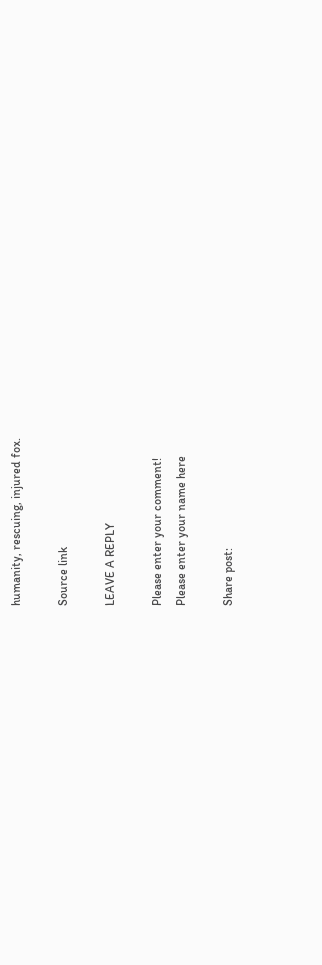humanity, rescuing, injured fox.

Source link

LEAVE A REPLY

Please enter your comment!
Please enter your name here

Share post: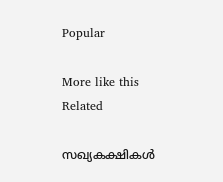Popular

More like this
Related

സഖ്യകക്ഷികൾ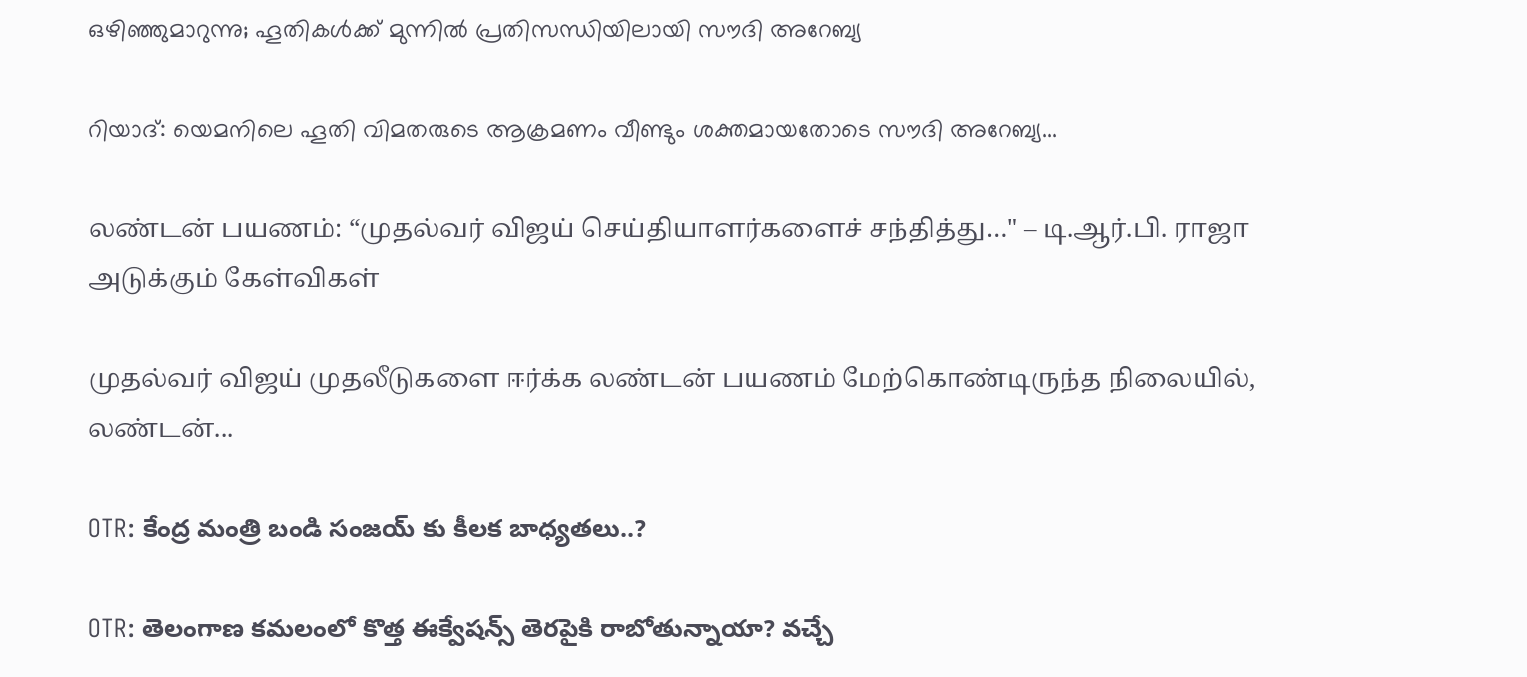ഒഴിഞ്ഞുമാറുന്നു; ഹൂതികൾക്ക് മുന്നിൽ പ്രതിസന്ധിയിലായി സൗദി അറേബ്യ

റിയാദ്: യെമനിലെ ഹൂതി വിമതരുടെ ആക്രമണം വീണ്ടും ശക്തമായതോടെ സൗദി അറേബ്യ...

லண்டன் பயணம்: “முதல்வர் விஜய் செய்தியாளர்களைச் சந்தித்து…" – டி.ஆர்.பி. ராஜா அடுக்கும் கேள்விகள்

முதல்வர் விஜய் முதலீடுகளை ஈர்க்க லண்டன் பயணம் மேற்கொண்டிருந்த நிலையில், லண்டன்...

OTR: కేంద్ర మంత్రి బండి సంజయ్ కు కీలక బాధ్యతలు..?

OTR: తెలంగాణ కమలంలో కొత్త ఈక్వేషన్స్‌ తెరపైకి రాబోతున్నాయా? వచ్చే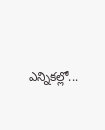ఎన్నికల్లో...